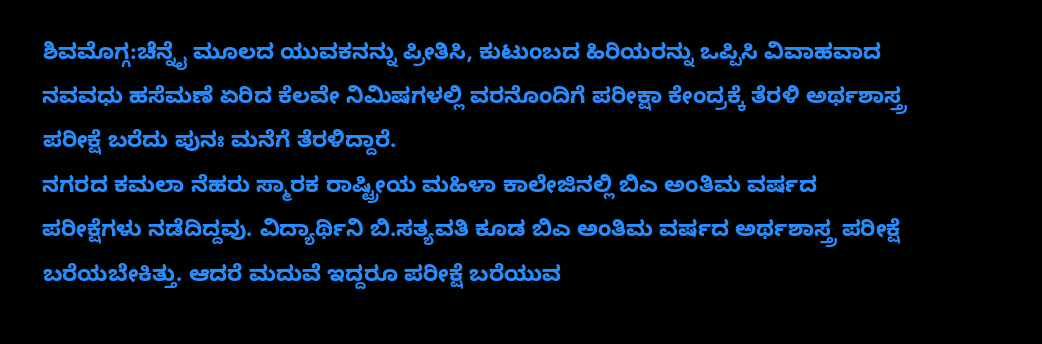ಶಿವಮೊಗ್ಗ:ಚೆನ್ನೈ ಮೂಲದ ಯುವಕನನ್ನು ಪ್ರೀತಿಸಿ, ಕುಟುಂಬದ ಹಿರಿಯರನ್ನು ಒಪ್ಪಿಸಿ ವಿವಾಹವಾದ ನವವಧು ಹಸೆಮಣೆ ಏರಿದ ಕೆಲವೇ ನಿಮಿಷಗಳಲ್ಲಿ ವರನೊಂದಿಗೆ ಪರೀಕ್ಷಾ ಕೇಂದ್ರಕ್ಕೆ ತೆರಳಿ ಅರ್ಥಶಾಸ್ತ್ರ ಪರೀಕ್ಷೆ ಬರೆದು ಪುನಃ ಮನೆಗೆ ತೆರಳಿದ್ದಾರೆ.
ನಗರದ ಕಮಲಾ ನೆಹರು ಸ್ಮಾರಕ ರಾಷ್ಟ್ರೀಯ ಮಹಿಳಾ ಕಾಲೇಜಿನಲ್ಲಿ ಬಿಎ ಅಂತಿಮ ವರ್ಷದ ಪರೀಕ್ಷೆಗಳು ನಡೆದಿದ್ದವು. ವಿದ್ಯಾರ್ಥಿನಿ ಬಿ.ಸತ್ಯವತಿ ಕೂಡ ಬಿಎ ಅಂತಿಮ ವರ್ಷದ ಅರ್ಥಶಾಸ್ತ್ರ ಪರೀಕ್ಷೆ ಬರೆಯಬೇಕಿತ್ತು. ಆದರೆ ಮದುವೆ ಇದ್ದರೂ ಪರೀಕ್ಷೆ ಬರೆಯುವ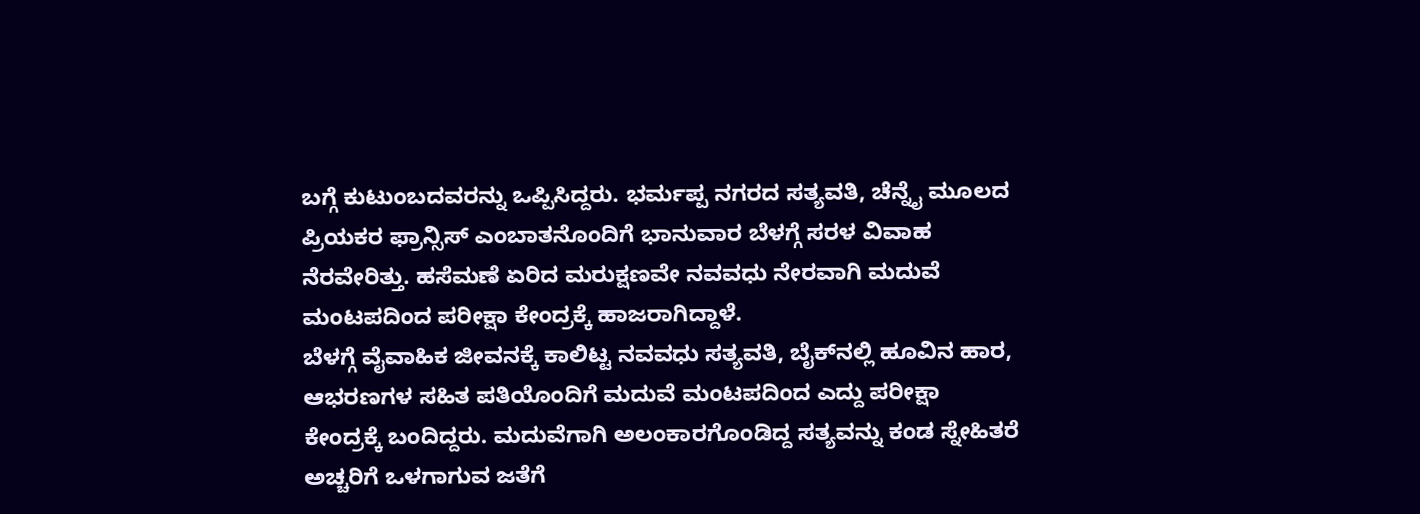ಬಗ್ಗೆ ಕುಟುಂಬದವರನ್ನು ಒಪ್ಪಿಸಿದ್ದರು. ಭರ್ಮಪ್ಪ ನಗರದ ಸತ್ಯವತಿ, ಚೆನ್ನೈ ಮೂಲದ ಪ್ರಿಯಕರ ಫ್ರಾನ್ಸಿಸ್ ಎಂಬಾತನೊಂದಿಗೆ ಭಾನುವಾರ ಬೆಳಗ್ಗೆ ಸರಳ ವಿವಾಹ ನೆರವೇರಿತ್ತು. ಹಸೆಮಣೆ ಏರಿದ ಮರುಕ್ಷಣವೇ ನವವಧು ನೇರವಾಗಿ ಮದುವೆ ಮಂಟಪದಿಂದ ಪರೀಕ್ಷಾ ಕೇಂದ್ರಕ್ಕೆ ಹಾಜರಾಗಿದ್ದಾಳೆ.
ಬೆಳಗ್ಗೆ ವೈವಾಹಿಕ ಜೀವನಕ್ಕೆ ಕಾಲಿಟ್ಟ ನವವಧು ಸತ್ಯವತಿ, ಬೈಕ್‌ನಲ್ಲಿ ಹೂವಿನ ಹಾರ, ಆಭರಣಗಳ ಸಹಿತ ಪತಿಯೊಂದಿಗೆ ಮದುವೆ ಮಂಟಪದಿಂದ ಎದ್ದು ಪರೀಕ್ಷಾ ಕೇಂದ್ರಕ್ಕೆ ಬಂದಿದ್ದರು. ಮದುವೆಗಾಗಿ ಅಲಂಕಾರಗೊಂಡಿದ್ದ ಸತ್ಯವನ್ನು ಕಂಡ ಸ್ನೇಹಿತರೆ ಅಚ್ಚರಿಗೆ ಒಳಗಾಗುವ ಜತೆಗೆ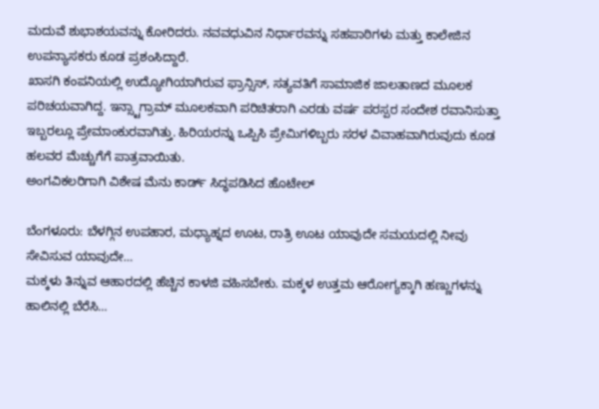ಮದುವೆ ಶುಭಾಶಯವನ್ನು ಕೋರಿದರು. ನವವಧುವಿನ ನಿರ್ಧಾರವನ್ನು ಸಹಪಾಠಿಗಳು ಮತ್ತು ಕಾಲೇಜಿನ ಉಪನ್ಯಾಸಕರು ಕೂಡ ಪ್ರಶಂಸಿದ್ದಾರೆ.
ಖಾಸಗಿ ಕಂಪನಿಯಲ್ಲಿ ಉದ್ಯೋಗಿಯಾಗಿರುವ ಫ್ರಾನ್ಸಿಸ್, ಸತ್ಯವತಿಗೆ ಸಾಮಾಜಿಕ ಜಾಲತಾಣದ ಮೂಲಕ ಪರಿಚಯವಾಗಿದ್ದ. ಇನ್ಸ್ಟಾಗ್ರಾಮ್ ಮೂಲಕವಾಗಿ ಪರಿಚಿತರಾಗಿ ಎರಡು ವರ್ಷ ಪರಸ್ಪರ ಸಂದೇಶ ರವಾನಿಸುತ್ತಾ ಇಬ್ಬರಲ್ಲೂ ಪ್ರೇಮಾಂಕುರವಾಗಿತ್ತು. ಹಿರಿಯರನ್ನು ಒಪ್ಪಿಸಿ ಪ್ರೇಮಿಗಳಿಬ್ಬರು ಸರಳ ವಿವಾಹವಾಗಿರುವುದು ಕೂಡ ಹಲವರ ಮೆಚ್ಚುಗೆಗೆ ಪಾತ್ರವಾಯಿತು.
ಅಂಗವಿಕಲರಿಗಾಗಿ ವಿಶೇಷ ಮೆನು ಕಾರ್ಡ್ ಸಿದ್ಧಪಡಿಸಿದ ಹೊಟೇಲ್

ಬೆಂಗಳೂರು: ಬೆಳಗ್ಗಿನ ಉಪಹಾರ, ಮಧ್ಯಾಹ್ನದ ಊಟ, ರಾತ್ರಿ ಊಟ ಯಾವುದೇ ಸಮಯದಲ್ಲಿ ನೀವು ಸೇವಿಸುವ ಯಾವುದೇ…
ಮಕ್ಕಳು ತಿನ್ನುವ ಆಹಾರದಲ್ಲಿ ಹೆಚ್ಚಿನ ಕಾಳಜಿ ವಹಿಸಬೇಕು. ಮಕ್ಕಳ ಉತ್ತಮ ಆರೋಗ್ಯಕ್ಕಾಗಿ ಹಣ್ಣುಗಳನ್ನು ಹಾಲಿನಲ್ಲಿ ಬೆರೆಸಿ…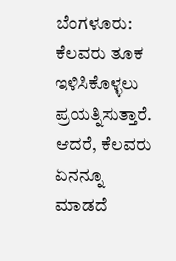ಬೆಂಗಳೂರು: ಕೆಲವರು ತೂಕ ಇಳಿಸಿಕೊಳ್ಳಲು ಪ್ರಯತ್ನಿಸುತ್ತಾರೆ. ಆದರೆ, ಕೆಲವರು ಏನನ್ನೂ ಮಾಡದೆ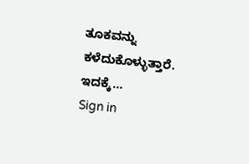ತೂಕವನ್ನು ಕಳೆದುಕೊಳ್ಳುತ್ತಾರೆ. ಇದಕ್ಕೆ…
Sign in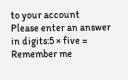to your account
Please enter an answer in digits:5 × five =
Remember me